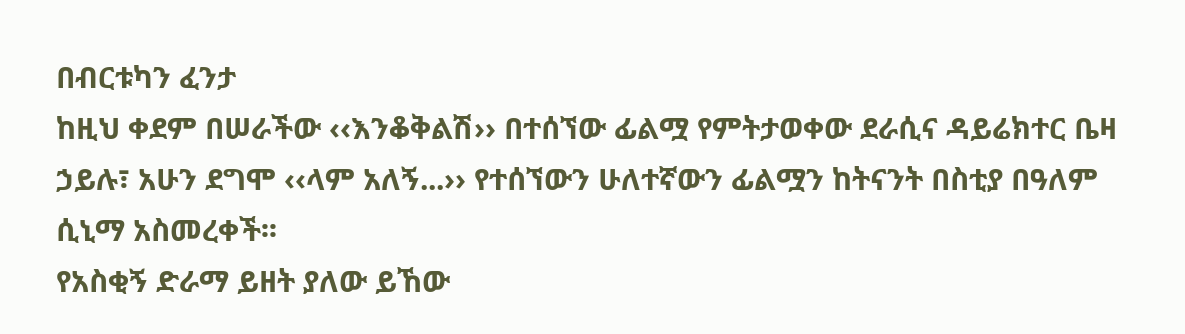በብርቱካን ፈንታ
ከዚህ ቀደም በሠራችው ‹‹እንቆቅልሽ›› በተሰኘው ፊልሟ የምትታወቀው ደራሲና ዳይሬክተር ቤዛ ኃይሉ፣ አሁን ደግሞ ‹‹ላም አለኝ...›› የተሰኘውን ሁለተኛውን ፊልሟን ከትናንት በስቲያ በዓለም ሲኒማ አስመረቀች፡፡
የአስቂኝ ድራማ ይዘት ያለው ይኸው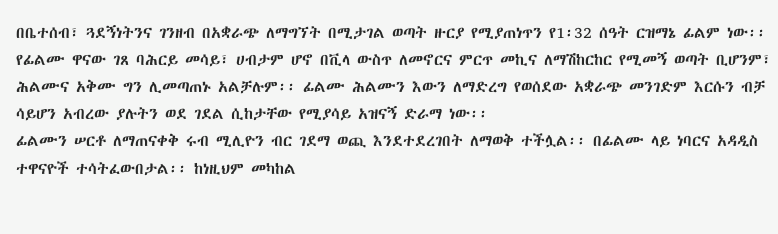በቤተሰብ፣ ጓደኝነትንና ገንዘብ በአቋራጭ ለማግኘት በሚታገል ወጣት ዙርያ የሚያጠነጥን የ1፡32 ሰዓት ርዝማኔ ፊልም ነው፡፡
የፊልሙ ዋናው ገጸ ባሕርይ መሳይ፣ ሀብታም ሆኖ በቪላ ውስጥ ለመኖርና ምርጥ መኪና ለማሽከርከር የሚመኝ ወጣት ቢሆንም፣ ሕልሙና አቅሙ ግን ሊመጣጠኑ አልቻሉም፡፡ ፊልሙ ሕልሙን እውን ለማድረግ የወሰደው አቋራጭ መንገድም እርሱን ብቻ ሳይሆን አብረው ያሉትን ወደ ገደል ሲከታቸው የሚያሳይ አዝናኝ ድራማ ነው፡፡
ፊልሙን ሠርቶ ለማጠናቀቅ ሩብ ሚሊዮን ብር ገደማ ወጪ እንደተደረገበት ለማወቅ ተችሏል፡፡ በፊልሙ ላይ ነባርና አዳዲስ ተዋናዮች ተሳትፈውበታል፡፡ ከነዚህም መካከል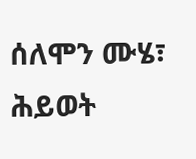ሰለሞን ሙሄ፣ ሕይወት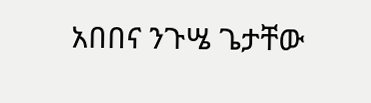አበበና ንጉሤ ጌታቸው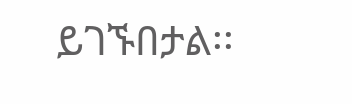ይገኙበታል፡፡